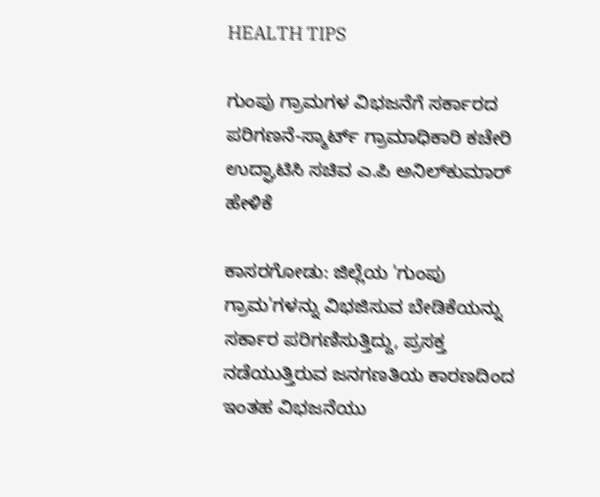HEALTH TIPS

ಗುಂಪು ಗ್ರಾಮಗಳ ವಿಭಜನೆಗೆ ಸರ್ಕಾರದ ಪರಿಗಣನೆ-ಸ್ಮಾರ್ಟ್ ಗ್ರಾಮಾಧಿಕಾರಿ ಕಚೇರಿ ಉದ್ಘಾಟಿಸಿ ಸಚಿವ ಎ.ಪಿ ಅನಿಲ್‍ಕುಮಾರ್ ಹೇಳಿಕೆ

ಕಾಸರಗೋಡು: ಜಿಲ್ಲೆಯ 'ಗುಂಪು ಗ್ರಾಮ'ಗಳನ್ನು ವಿಭಜಿಸುವ ಬೇಡಿಕೆಯನ್ನು ಸರ್ಕಾರ ಪರಿಗಣಿಸುತ್ತಿದ್ದು, ಪ್ರಸಕ್ತ ನಡೆಯುತ್ತಿರುವ ಜನಗಣತಿಯ ಕಾರಣದಿಂದ ಇಂತಹ ವಿಭಜನೆಯು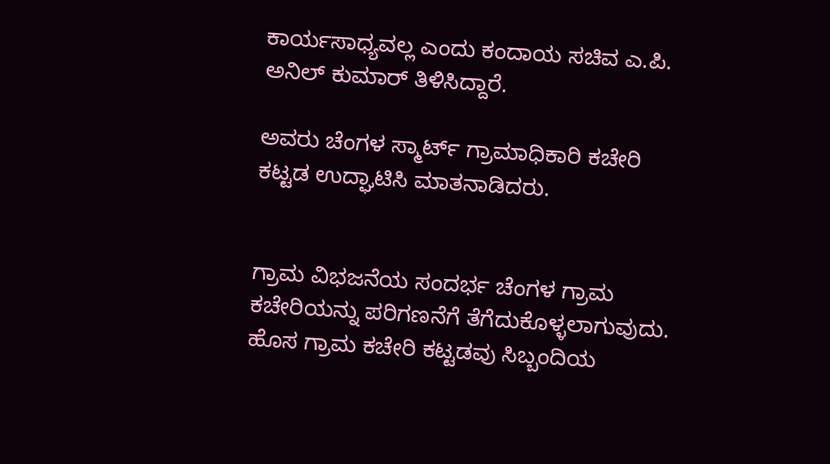ಕಾರ್ಯಸಾಧ್ಯವಲ್ಲ ಎಂದು ಕಂದಾಯ ಸಚಿವ ಎ.ಪಿ. ಅನಿಲ್ ಕುಮಾರ್ ತಿಳಿಸಿದ್ದಾರೆ.

ಅವರು ಚೆಂಗಳ ಸ್ಮಾರ್ಟ್ ಗ್ರಾಮಾಧಿಕಾರಿ ಕಚೇರಿ ಕಟ್ಟಡ ಉದ್ಘಾಟಿಸಿ ಮಾತನಾಡಿದರು.


ಗ್ರಾಮ ವಿಭಜನೆಯ ಸಂದರ್ಭ ಚೆಂಗಳ ಗ್ರಾಮ ಕಚೇರಿಯನ್ನು ಪರಿಗಣನೆಗೆ ತೆಗೆದುಕೊಳ್ಳಲಾಗುವುದು. ಹೊಸ ಗ್ರಾಮ ಕಚೇರಿ ಕಟ್ಟಡವು ಸಿಬ್ಬಂದಿಯ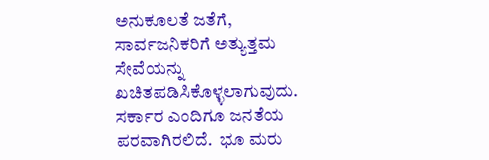ಅನುಕೂಲತೆ ಜತೆಗೆ, ಸಾರ್ವಜನಿಕರಿಗೆ ಅತ್ಯುತ್ತಮ ಸೇವೆಯನ್ನು ಖಚಿತಪಡಿಸಿಕೊಳ್ಳಲಾಗುವುದು.  ಸರ್ಕಾರ ಎಂದಿಗೂ ಜನತೆಯ ಪರವಾಗಿರಲಿದೆ.  ಭೂ ಮರು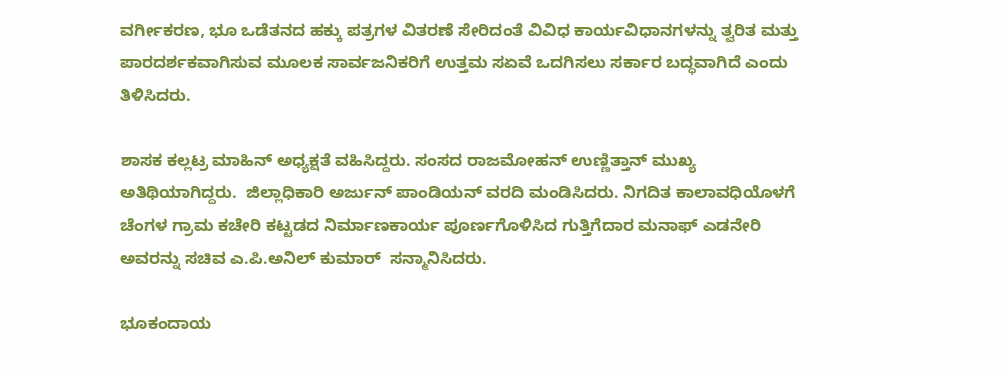ವರ್ಗೀಕರಣ, ಭೂ ಒಡೆತನದ ಹಕ್ಕು ಪತ್ರಗಳ ವಿತರಣೆ ಸೇರಿದಂತೆ ವಿವಿಧ ಕಾರ್ಯವಿಧಾನಗಳನ್ನು ತ್ವರಿತ ಮತ್ತು ಪಾರದರ್ಶಕವಾಗಿಸುವ ಮೂಲಕ ಸಾರ್ವಜನಿಕರಿಗೆ ಉತ್ತಮ ಸಏವೆ ಒದಗಿಸಲು ಸರ್ಕಾರ ಬದ್ಧವಾಗಿದೆ ಎಂದು ತಿಳಿಸಿದರು.

ಶಾಸಕ ಕಲ್ಲಟ್ರ ಮಾಹಿನ್ ಅಧ್ಯಕ್ಷತೆ ವಹಿಸಿದ್ದರು. ಸಂಸದ ರಾಜಮೋಹನ್ ಉಣ್ಣಿತ್ತಾನ್ ಮುಖ್ಯ ಅತಿಥಿಯಾಗಿದ್ದರು.  ಜಿಲ್ಲಾಧಿಕಾರಿ ಅರ್ಜುನ್ ಪಾಂಡಿಯನ್ ವರದಿ ಮಂಡಿಸಿದರು. ನಿಗದಿತ ಕಾಲಾವಧಿಯೊಳಗೆ ಚೆಂಗಳ ಗ್ರಾಮ ಕಚೇರಿ ಕಟ್ಟಡದ ನಿರ್ಮಾಣಕಾರ್ಯ ಪೂರ್ಣಗೊಳಿಸಿದ ಗುತ್ತಿಗೆದಾರ ಮನಾಫ್ ಎಡನೇರಿ ಅವರನ್ನು ಸಚಿವ ಎ.ಪಿ.ಅನಿಲ್ ಕುಮಾರ್  ಸನ್ಮಾನಿಸಿದರು.

ಭೂಕಂದಾಯ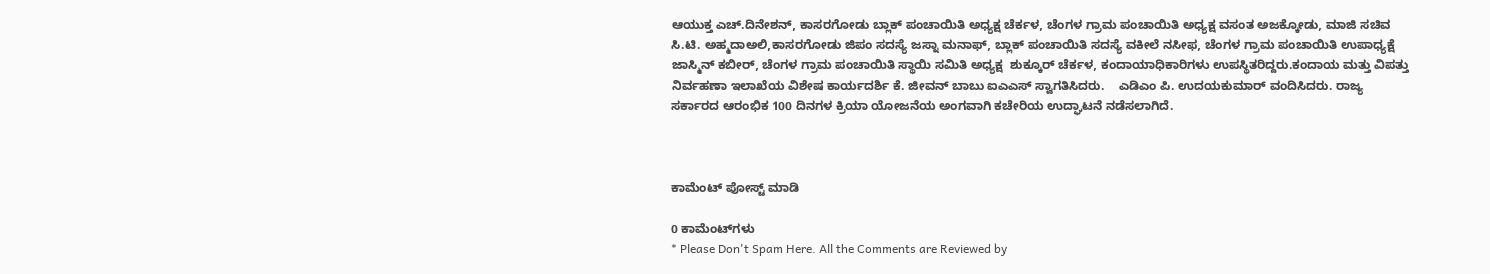ಆಯುಕ್ತ ಎಚ್.ದಿನೇಶನ್, ಕಾಸರಗೋಡು ಬ್ಲಾಕ್ ಪಂಚಾಯಿತಿ ಅಧ್ಯಕ್ಷ ಚೆರ್ಕಳ, ಚೆಂಗಳ ಗ್ರಾಮ ಪಂಚಾಯಿತಿ ಅಧ್ಯಕ್ಷ ವಸಂತ ಅಜಕ್ಕೋಡು, ಮಾಜಿ ಸಚಿವ ಸಿ.ಟಿ. ಅಹ್ಮದಾಅಲಿ,ಕಾಸರಗೋಡು ಜಿಪಂ ಸದಸ್ಯೆ ಜಸ್ನಾ ಮನಾಫ್, ಬ್ಲಾಕ್ ಪಂಚಾಯಿತಿ ಸದಸ್ಯೆ ವಕೀಲೆ ನಸೀಫ, ಚೆಂಗಳ ಗ್ರಾಮ ಪಂಚಾಯಿತಿ ಉಪಾಧ್ಯಕ್ಷೆ ಜಾಸ್ಮಿನ್ ಕಬೀರ್, ಚೆಂಗಳ ಗ್ರಾಮ ಪಂಚಾಯಿತಿ ಸ್ಥಾಯಿ ಸಮಿತಿ ಅಧ್ಯಕ್ಷ  ಶುಕ್ಕೂರ್ ಚೆರ್ಕಳ, ಕಂದಾಯಾಧಿಕಾರಿಗಳು ಉಪಸ್ಥಿತರಿದ್ದರು.ಕಂದಾಯ ಮತ್ತು ವಿಪತ್ತು ನಿರ್ವಹಣಾ ಇಲಾಖೆಯ ವಿಶೇಷ ಕಾರ್ಯದರ್ಶಿ ಕೆ. ಜೀವನ್ ಬಾಬು ಐಎಎಸ್ ಸ್ವಾಗತಿಸಿದರು.    ಎಡಿಎಂ ಪಿ. ಉದಯಕುಮಾರ್ ವಂದಿಸಿದರು. ರಾಜ್ಯ ಸರ್ಕಾರದ ಆರಂಭಿಕ 100 ದಿನಗಳ ಕ್ರಿಯಾ ಯೋಜನೆಯ ಅಂಗವಾಗಿ ಕಚೇರಿಯ ಉದ್ಘಾಟನೆ ನಡೆಸಲಾಗಿದೆ.



ಕಾಮೆಂಟ್‌‌ ಪೋಸ್ಟ್‌ ಮಾಡಿ

0 ಕಾಮೆಂಟ್‌ಗಳು
* Please Don't Spam Here. All the Comments are Reviewed by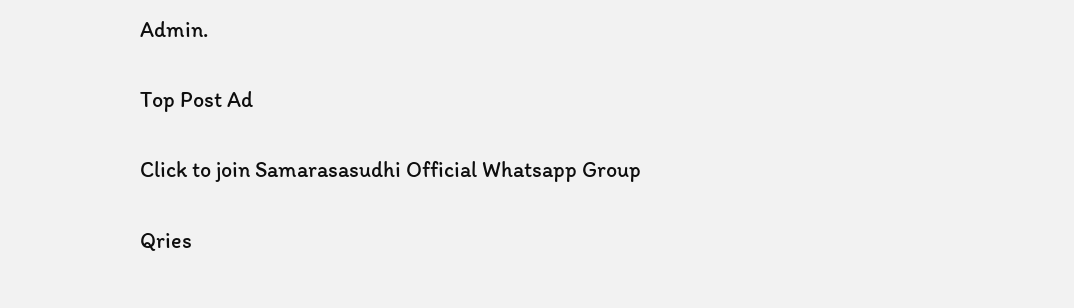Admin.

Top Post Ad

Click to join Samarasasudhi Official Whatsapp Group

Qries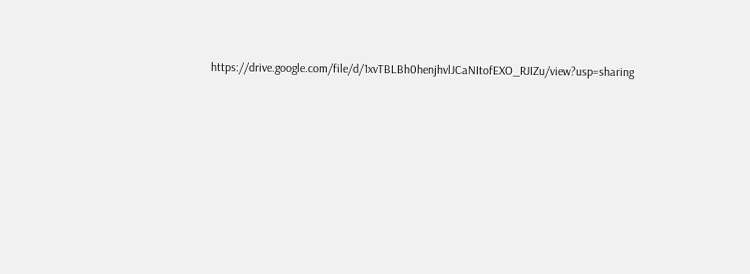https://drive.google.com/file/d/1xvTBLBh0henjhvlJCaNItofEXO_RJIZu/view?usp=sharing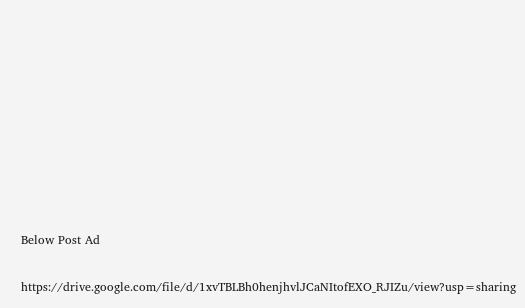Below Post Ad

https://drive.google.com/file/d/1xvTBLBh0henjhvlJCaNItofEXO_RJIZu/view?usp=sharing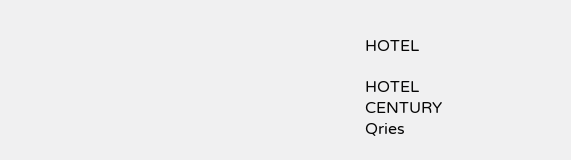HOTEL

HOTEL
CENTURY
Qries